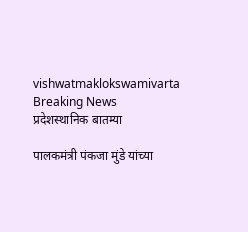vishwatmaklokswamivarta
Breaking News
प्रदेशस्थानिक बातम्या

पालकमंत्री पंकजा मुंडे यांच्या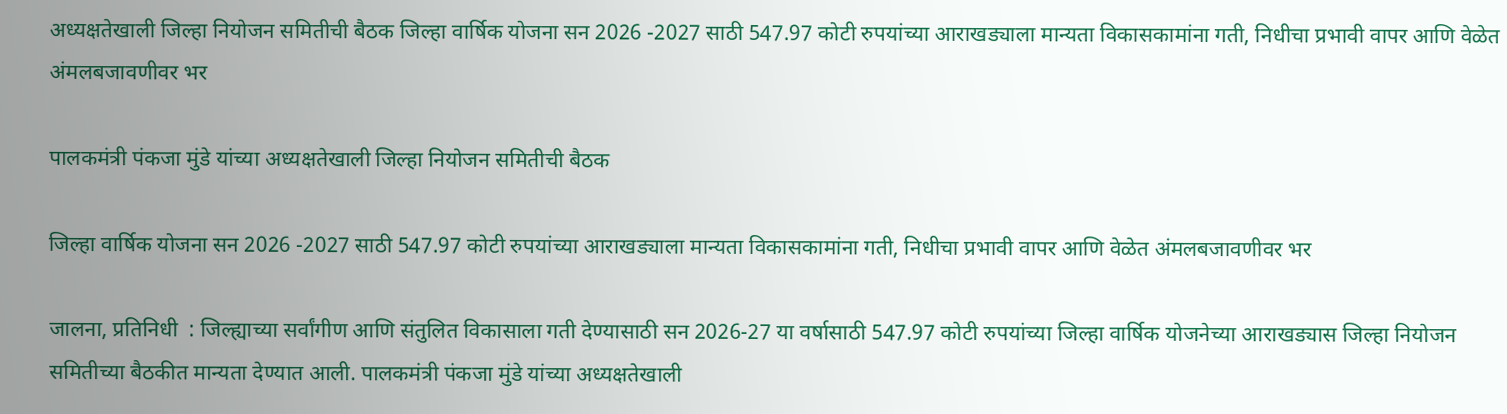अध्यक्षतेखाली जिल्हा नियोजन समितीची बैठक जिल्हा वार्षिक योजना सन 2026 -2027 साठी 547.97 कोटी रुपयांच्या आराखड्याला मान्यता विकासकामांना गती, निधीचा प्रभावी वापर आणि वेळेत अंमलबजावणीवर भर

पालकमंत्री पंकजा मुंडे यांच्या अध्यक्षतेखाली जिल्हा नियोजन समितीची बैठक

जिल्हा वार्षिक योजना सन 2026 -2027 साठी 547.97 कोटी रुपयांच्या आराखड्याला मान्यता विकासकामांना गती, निधीचा प्रभावी वापर आणि वेळेत अंमलबजावणीवर भर

जालना, प्रतिनिधी  : जिल्ह्याच्या सर्वांगीण आणि संतुलित विकासाला गती देण्यासाठी सन 2026-27 या वर्षासाठी 547.97 कोटी रुपयांच्या जिल्हा वार्षिक योजनेच्या आराखड्यास जिल्हा नियोजन समितीच्या बैठकीत मान्यता देण्यात आली. पालकमंत्री पंकजा मुंडे यांच्या अध्यक्षतेखाली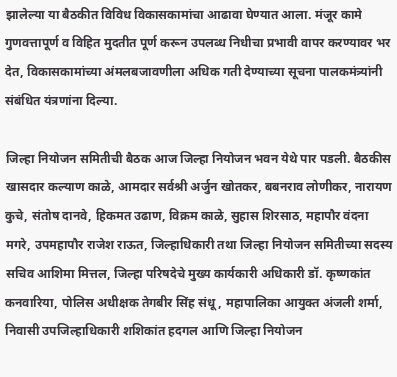झालेल्या या बैठकीत विविध विकासकामांचा आढावा घेण्यात आला. मंजूर कामे गुणवत्तापूर्ण व विहित मुदतीत पूर्ण करून उपलब्ध निधीचा प्रभावी वापर करण्यावर भर देत, विकासकामांच्या अंमलबजावणीला अधिक गती देण्याच्या सूचना पालकमंत्र्यांनी संबंधित यंत्रणांना दिल्या.

जिल्हा नियोजन समितीची बैठक आज जिल्हा नियोजन भवन येथे पार पडली. बैठकीस खासदार कल्याण काळे, आमदार सर्वश्री अर्जुन खोतकर, बबनराव लोणीकर, नारायण कुचे, संतोष दानवे, हिकमत उढाण, विक्रम काळे, सुहास शिरसाठ, महापौर वंदना मगरे, उपमहापौर राजेश राऊत, जिल्हाधिकारी तथा जिल्हा नियोजन समितीच्या सदस्य सचिव आशिमा मित्तल, जिल्हा परिषदेचे मुख्य कार्यकारी अधिकारी डॉ. कृष्णकांत कनवारिया, पोलिस अधीक्षक तेगबीर सिंह संधू, महापालिका आयुक्त अंजली शर्मा, निवासी उपजिल्हाधिकारी शशिकांत हदगल आणि जिल्हा नियोजन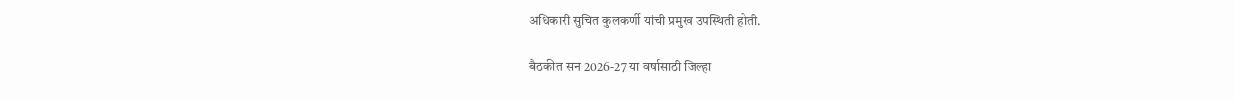अधिकारी सुचित कुलकर्णी यांची प्रमुख उपस्थिती होती.

बैठकीत सन 2026-27 या वर्षासाठी जिल्हा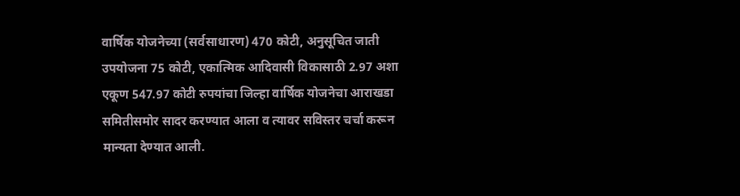वार्षिक योजनेच्या (सर्वसाधारण) 470 कोटी, अनुसूचित जाती उपयोजना 75 कोटी, एकात्मिक आदिवासी विकासाठी 2.97 अशा एकूण 547.97 कोटी रुपयांचा जिल्हा वार्षिक योजनेचा आराखडा समितीसमोर सादर करण्यात आला व त्यावर सविस्तर चर्चा करून मान्यता देण्यात आली.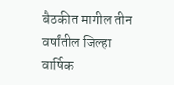बैठकीत मागील तीन वर्षांतील जिल्हा वार्षिक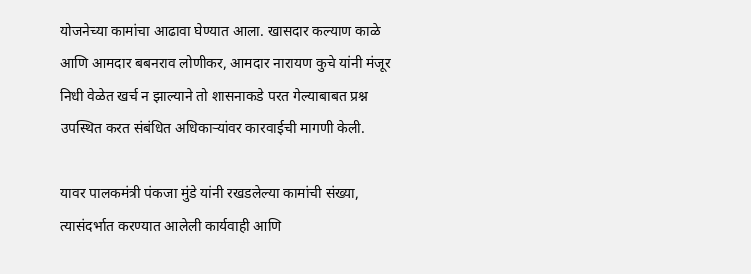योजनेच्या कामांचा आढावा घेण्यात आला. खासदार कल्याण काळे आणि आमदार बबनराव लोणीकर, आमदार नारायण कुचे यांनी मंजूर निधी वेळेत खर्च न झाल्याने तो शासनाकडे परत गेल्याबाबत प्रश्न उपस्थित करत संबंधित अधिकाऱ्यांवर कारवाईची मागणी केली.

यावर पालकमंत्री पंकजा मुंडे यांनी रखडलेल्या कामांची संख्या, त्यासंदर्भात करण्यात आलेली कार्यवाही आणि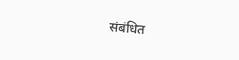संबंधित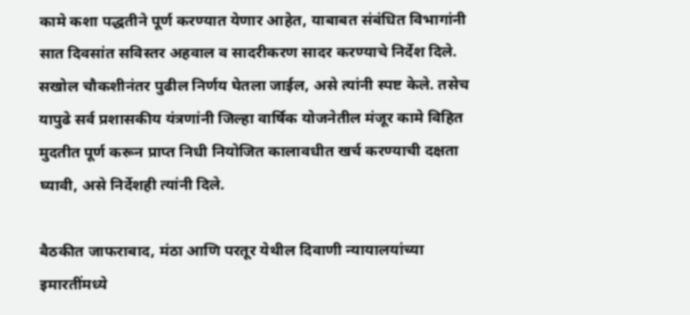कामे कशा पद्धतीने पूर्ण करण्यात येणार आहेत, याबाबत संबंधित विभागांनी सात दिवसांत सविस्तर अहवाल व सादरीकरण सादर करण्याचे निर्देश दिले. सखोल चौकशीनंतर पुढील निर्णय घेतला जाईल, असे त्यांनी स्पष्ट केले. तसेच यापुढे सर्व प्रशासकीय यंत्रणांनी जिल्हा वार्षिक योजनेतील मंजूर कामे विहित मुदतीत पूर्ण करून प्राप्त निधी नियोजित कालावधीत खर्च करण्याची दक्षता घ्यावी, असे निर्देशही त्यांनी दिले.

बैठकीत जाफराबाद, मंठा आणि परतूर येथील दिवाणी न्यायालयांच्या इमारतींमध्ये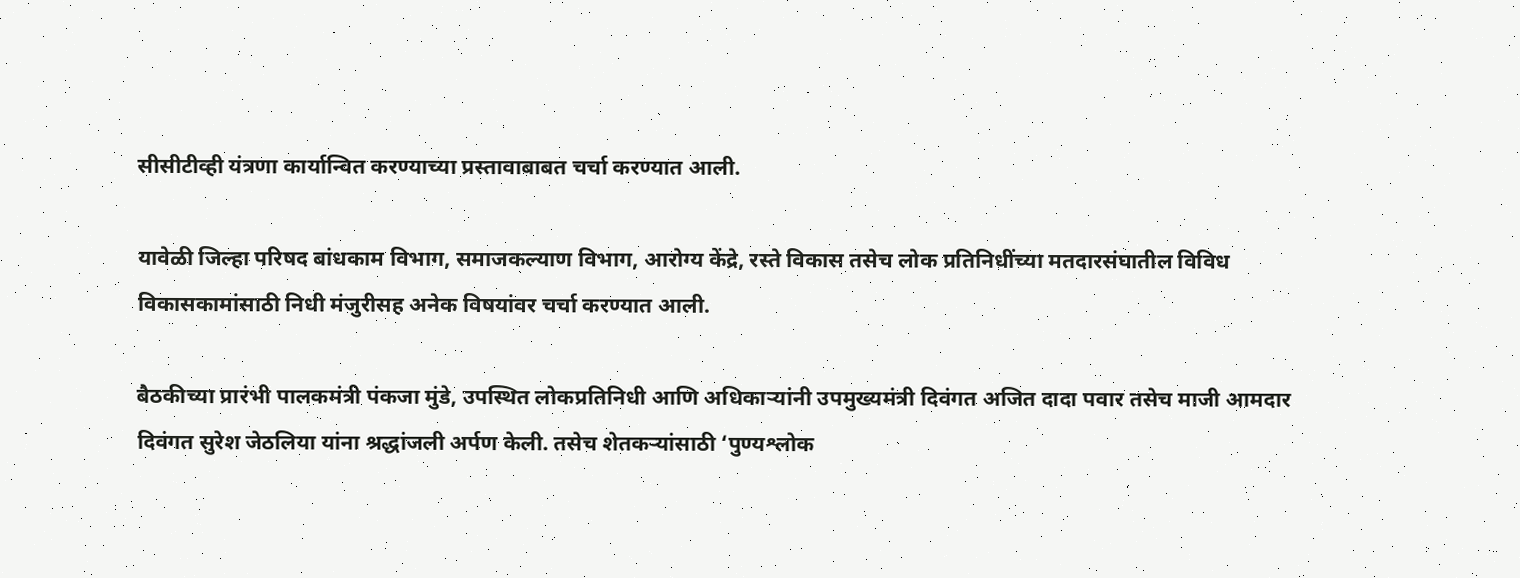सीसीटीव्ही यंत्रणा कार्यान्वित करण्याच्या प्रस्तावाबाबत चर्चा करण्यात आली.

यावेळी जिल्हा परिषद बांधकाम विभाग, समाजकल्याण विभाग, आरोग्य केंद्रे, रस्ते विकास तसेच लोक प्रतिनिधींच्या मतदारसंघातील विविध विकासकामांसाठी निधी मंजुरीसह अनेक विषयांवर चर्चा करण्यात आली.

बैठकीच्या प्रारंभी पालकमंत्री पंकजा मुंडे, उपस्थित लोकप्रतिनिधी आणि अधिकाऱ्यांनी उपमुख्यमंत्री दिवंगत अजित दादा पवार तसेच माजी आमदार दिवंगत सुरेश जेठलिया यांना श्रद्धांजली अर्पण केली. तसेच शेतकऱ्यांसाठी ‘पुण्यश्लोक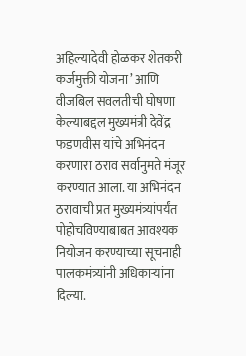अहिल्यादेवी होळकर शेतकरी कर्जमुक्ती योजना’ आणि वीजबिल सवलतीची घोषणा केल्याबद्दल मुख्यमंत्री देवेंद्र फडणवीस यांचे अभिनंदन करणारा ठराव सर्वानुमते मंजूर करण्यात आला. या अभिनंदन ठरावाची प्रत मुख्यमंत्र्यांपर्यंत पोहोचविण्याबाबत आवश्यक नियोजन करण्याच्या सूचनाही पालकमंत्र्यांनी अधिकाऱ्यांना दिल्या.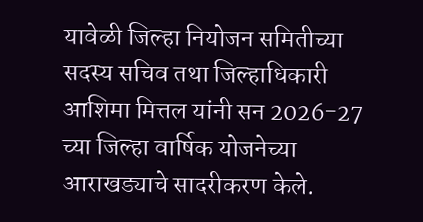यावेळी जिल्हा नियोजन समितीच्या सदस्य सचिव तथा जिल्हाधिकारी आशिमा मित्तल यांनी सन 2026-27 च्या जिल्हा वार्षिक योजनेच्या आराखड्याचे सादरीकरण केले.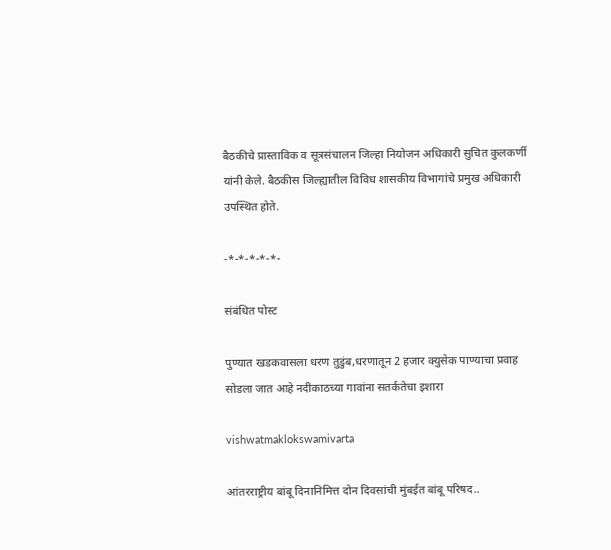बैठकीचे प्रास्ताविक व सूत्रसंचालन जिल्हा नियोजन अधिकारी सुचित कुलकर्णी यांनी केले. बैठकीस जिल्ह्यातील विविध शासकीय विभागांचे प्रमुख अधिकारी उपस्थित होते.

-*-*-*-*-*-

संबंधित पोस्ट

पुण्यात खडकवासला धरण तुडुंब,धरणातून 2 हजार क्युसेक पाण्याचा प्रवाह सोडला जात आहे नदीकाठच्या गावांना सतर्कतेचा इशारा

vishwatmaklokswamivarta

आंतरराष्ट्रीय बांबू दिनानिमित्त दोन दिवसांची मुंबईत बांबू परिषद..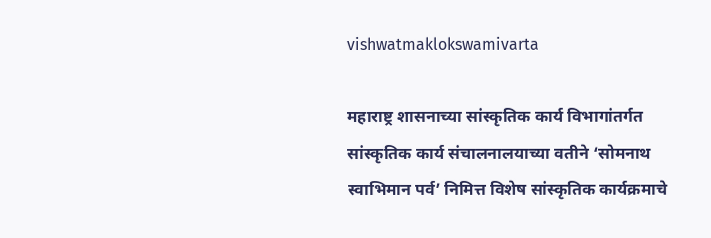vishwatmaklokswamivarta

महाराष्ट्र शासनाच्या सांस्कृतिक कार्य विभागांतर्गत सांस्कृतिक कार्य संचालनालयाच्या वतीने ‘सोमनाथ स्वाभिमान पर्व’ निमित्त विशेष सांस्कृतिक कार्यक्रमाचे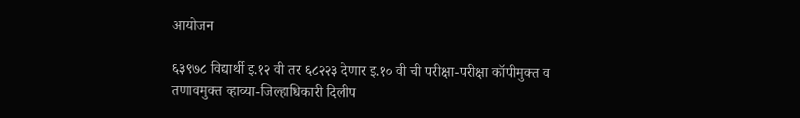आयोजन

६३९७८ विद्यार्थी इ.१२ वी तर ६८२२३ देणार इ.१० वी ची परीक्षा-परीक्षा कॉपीमुक्त व तणावमुक्त व्हाव्या-जिल्हाधिकारी दिलीप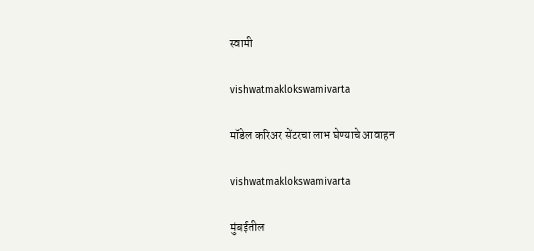स्वामी

vishwatmaklokswamivarta

मॉडेल करिअर सेंटरचा लाभ घेण्याचे आवाहन

vishwatmaklokswamivarta

मुंबईतील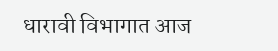धारावी विभागात आज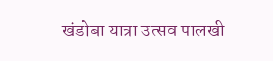खंडोबा यात्रा उत्सव पालखी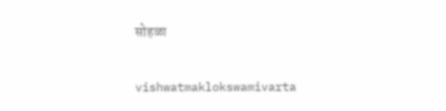सोहळा

vishwatmaklokswamivarta